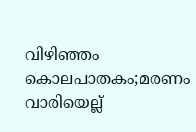വിഴിഞ്ഞം കൊലപാതകം;മരണം വാരിയെല്ല്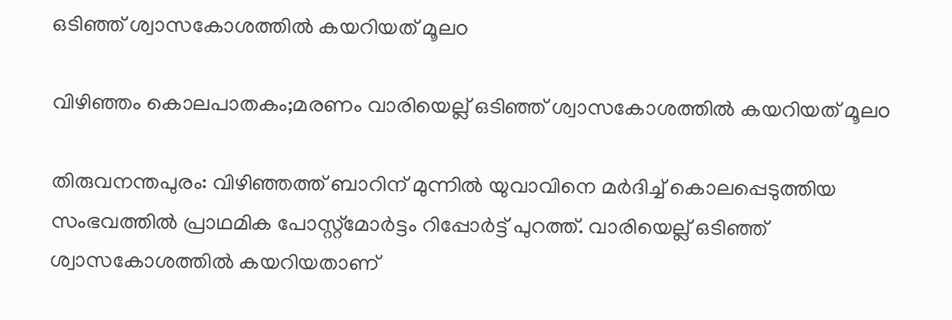ഒടിഞ്ഞ് ശ്വാസകോശത്തിൽ കയറിയത് മൂലo

വിഴിഞ്ഞം കൊലപാതകം;മരണം വാരിയെല്ല് ഒടിഞ്ഞ് ശ്വാസകോശത്തിൽ കയറിയത് മൂലo

തിരുവനന്തപുരം: വിഴിഞ്ഞത്ത് ബാറിന് മുന്നില്‍ യുവാവിനെ മര്‍ദിച്ച് കൊലപ്പെടുത്തിയ സംഭവത്തില്‍ പ്രാഥമിക പോസ്റ്റ്‌മോര്‍ട്ടം റിപ്പോര്‍ട്ട് പുറത്ത്. വാരിയെല്ല് ഒടിഞ്ഞ് ശ്വാസകോശത്തില്‍ കയറിയതാണ്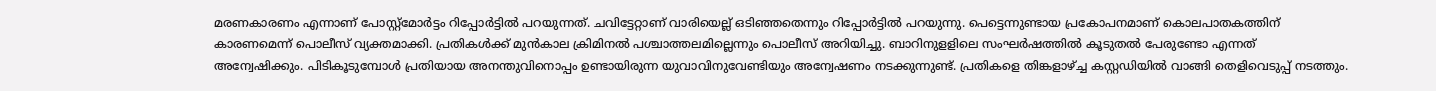മരണകാരണം എന്നാണ് പോസ്റ്റ്‌മോര്‍ട്ടം റിപ്പോര്‍ട്ടില്‍ പറയുന്നത്. ചവിട്ടേറ്റാണ് വാരിയെല്ല് ഒടിഞ്ഞതെന്നും റിപ്പോര്‍ട്ടില്‍ പറയുന്നു. പെട്ടെന്നുണ്ടായ പ്രകോപനമാണ് കൊലപാതകത്തിന് കാരണമെന്ന് പൊലീസ് വ്യക്തമാക്കി. പ്രതികള്‍ക്ക് മുന്‍കാല ക്രിമിനല്‍ പശ്ചാത്തലമില്ലെന്നും പൊലീസ് അറിയിച്ചു. ബാറിനുളളിലെ സംഘര്‍ഷത്തില്‍ കൂടുതല്‍ പേരുണ്ടോ എന്നത് അന്വേഷിക്കും. പിടികൂടുമ്പോള്‍ പ്രതിയായ അനന്തുവിനൊപ്പം ഉണ്ടായിരുന്ന യുവാവിനുവേണ്ടിയും അന്വേഷണം നടക്കുന്നുണ്ട്. പ്രതികളെ തിങ്കളാഴ്ച്ച കസ്റ്റഡിയില്‍ വാങ്ങി തെളിവെടുപ്പ് നടത്തും.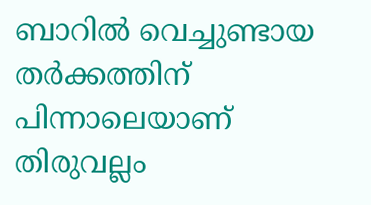ബാറില്‍ വെച്ചുണ്ടായ തര്‍ക്കത്തിന് പിന്നാലെയാണ് തിരുവല്ലം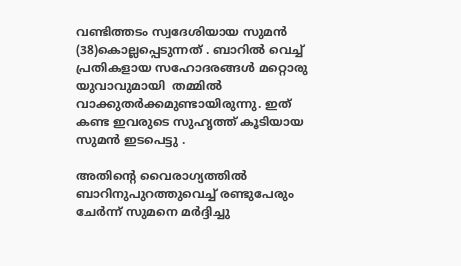വണ്ടിത്തടം സ്വദേശിയായ സുമൻ (38)കൊല്ലപ്പെടുന്നത് . ബാറില്‍ വെച്ച് പ്രതികളായ സഹോദരങ്ങള്‍ മറ്റൊരു യുവാവുമായി  തമ്മില്‍ വാക്കുതര്‍ക്കമുണ്ടായിരുന്നു. ഇത് കണ്ട ഇവരുടെ സുഹൃത്ത് കൂടിയായ സുമന്‍ ഇടപെട്ടു .

അതിൻ്റെ വൈരാഗ്യത്തിൽ ബാറിനുപുറത്തുവെച്ച്‌ രണ്ടുപേരും ചേർന്ന് സുമനെ മർദ്ദിച്ചു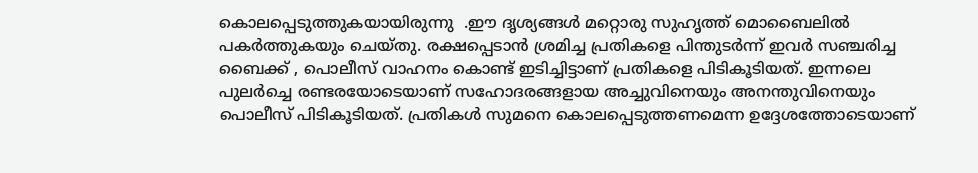കൊലപ്പെടുത്തുകയായിരുന്നു  .ഈ ദൃശ്യങ്ങൾ മറ്റൊരു സുഹൃത്ത് മൊബൈലിൽ പകർത്തുകയും ചെയ്തു. രക്ഷപ്പെടാൻ ശ്രമിച്ച പ്രതികളെ പിന്തുടർന്ന് ഇവർ സഞ്ചരിച്ച  ബൈക്ക് , പൊലീസ് വാഹനം കൊണ്ട് ഇടിച്ചിട്ടാണ് പ്രതികളെ പിടികൂടിയത്. ഇന്നലെ പുലര്‍ച്ചെ രണ്ടരയോടെയാണ് സഹോദരങ്ങളായ അച്ചുവിനെയും അനന്തുവിനെയും പൊലീസ് പിടികൂടിയത്. പ്രതികള്‍ സുമനെ കൊലപ്പെടുത്തണമെന്ന ഉദ്ദേശത്തോടെയാണ്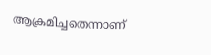ആക്രമിച്ചതെന്നാണ്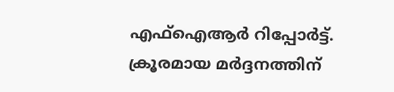എഫ്‌ഐആര്‍ റിപ്പോര്‍ട്ട്. ക്രൂരമായ മര്‍ദ്ദനത്തിന്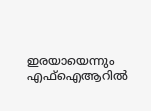ഇരയായെന്നും എഫ്‌ഐആറില്‍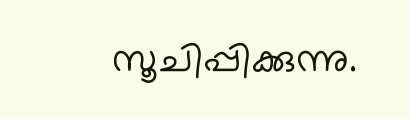സൂചിപ്പിക്കുന്നു.